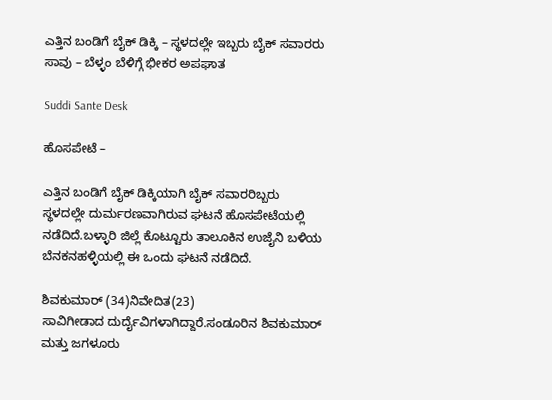ಎತ್ತಿನ ಬಂಡಿಗೆ ಬೈಕ್ ಡಿಕ್ಕಿ – ಸ್ಥಳದಲ್ಲೇ ಇಬ್ಬರು ಬೈಕ್ ಸವಾರರು ಸಾವು – ಬೆಳ್ಳಂ ಬೆಳಿಗ್ಗೆ ಭೀಕರ ಅಪಘಾತ

Suddi Sante Desk

ಹೊಸಪೇಟೆ –

ಎತ್ತಿನ ಬಂಡಿಗೆ ಬೈಕ್ ಡಿಕ್ಕಿಯಾಗಿ ಬೈಕ್ ಸವಾರರಿಬ್ಬರು ಸ್ಥಳದಲ್ಲೇ ದುರ್ಮರಣವಾಗಿರುವ ಘಟನೆ ಹೊಸಪೇಟೆಯಲ್ಲಿ ನಡೆದಿದೆ.ಬಳ್ಳಾರಿ ಜಿಲ್ಲೆ ಕೊಟ್ಟೂರು ತಾಲೂಕಿನ ಉಜೈನಿ ಬಳಿಯ ಬೆನಕನಹಳ್ಳಿಯಲ್ಲಿ ಈ ಒಂದು ಘಟನೆ ನಡೆದಿದೆ.

ಶಿವಕುಮಾರ್ (34)ನಿವೇದಿತ(23)
ಸಾವಿಗೀಡಾದ ದುರ್ದೈವಿಗಳಾಗಿದ್ದಾರೆ‌.ಸಂಡೂರಿನ ಶಿವಕುಮಾರ್ ಮತ್ತು ಜಗಳೂರು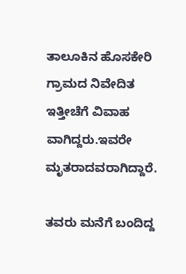ತಾಲೂಕಿನ ಹೊಸಕೇರಿ ಗ್ರಾಮದ ನಿವೇದಿತ ಇತ್ತೀಚೆಗೆ ವಿವಾಹ ವಾಗಿದ್ದರು.ಇವರೇ ಮೃತರಾದವರಾಗಿದ್ದಾರೆ.

ತವರು ಮನೆಗೆ ಬಂದಿದ್ದ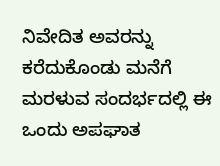ನಿವೇದಿತ ಅವರನ್ನು ಕರೆದುಕೊಂಡು ಮನೆಗೆ ಮರಳುವ ಸಂದರ್ಭದಲ್ಲಿ ಈ ಒಂದು ಅಪಘಾತ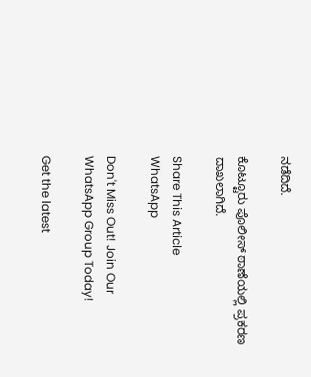ನಡೆದಿದೆ.

ಕೊಟ್ಟೂರು ಪೊಲೀಸ್ ಠಾಣೆಯಲ್ಲಿ ಪ್ರಕರಣ ದಾಖಲಾಗಿದೆ.

Share This Article
WhatsApp

Don't Miss Out! Join Our WhatsApp Group Today!

Get the latest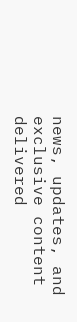news, updates, and exclusive content delivered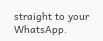straight to your WhatsApp.